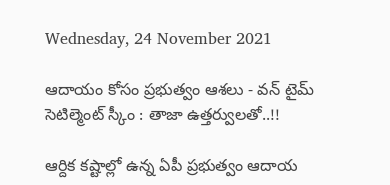Wednesday, 24 November 2021

ఆదాయం కోసం ప్రభుత్వం ఆశలు - వన్ టైమ్ సెటిల్మెంట్ స్కీం : తాజా ఉత్తర్వులతో..!!

ఆర్దిక కష్టాల్లో ఉన్న ఏపీ ప్రభుత్వం ఆదాయ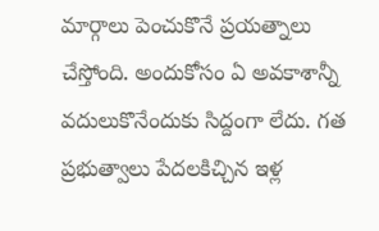మార్గాలు పెంచుకొనే ప్రయత్నాలు చేస్తోంది. అందుకోసం ఏ అవకాశాన్నీ వదులుకొనేందుకు సిద్దంగా లేదు. గత ప్రభుత్వాలు పేదలకిచ్చిన ఇళ్ల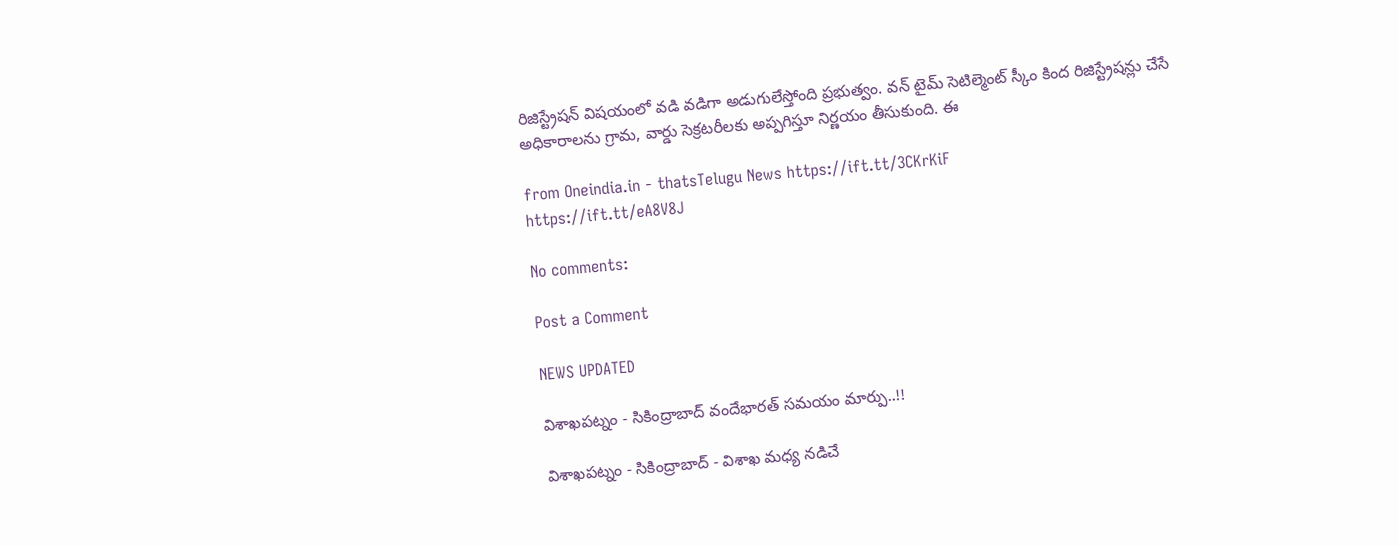రిజిస్ట్రేషన్ విషయంలో వడి వడిగా అడుగులేస్తోంది ప్రభుత్వం. వన్ టైమ్ సెటిల్మెంట్ స్కీం కింద రిజిస్ట్రేషన్లు చేసే అధికారాలను గ్రామ, వార్డు సెక్రటరీలకు అప్పగిస్తూ నిర్ణయం తీసుకుంది. ఈ

from Oneindia.in - thatsTelugu News https://ift.tt/3CKrKiF
https://ift.tt/eA8V8J

No comments:

Post a Comment

NEWS UPDATED

విశాఖపట్నం - సికింద్రాబాద్ వందేభారత్ సమయం మార్పు..!!

విశాఖపట్నం - సికింద్రాబాద్ - విశాఖ మధ్య నడిచే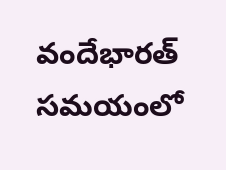వందేభారత్ సమయంలో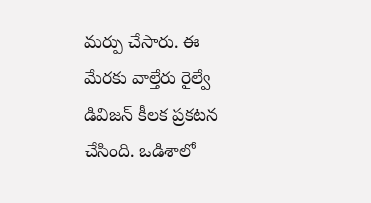మర్పు చేసారు. ఈ మేరకు వాల్తేరు రైల్వే డివిజన్ కీలక ప్రకటన చేసింది. ఒడిశాలో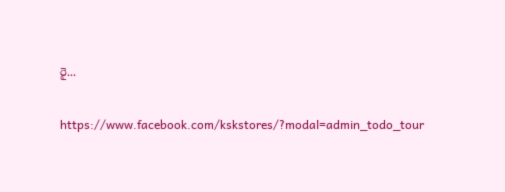రై...

https://www.facebook.com/kskstores/?modal=admin_todo_tour